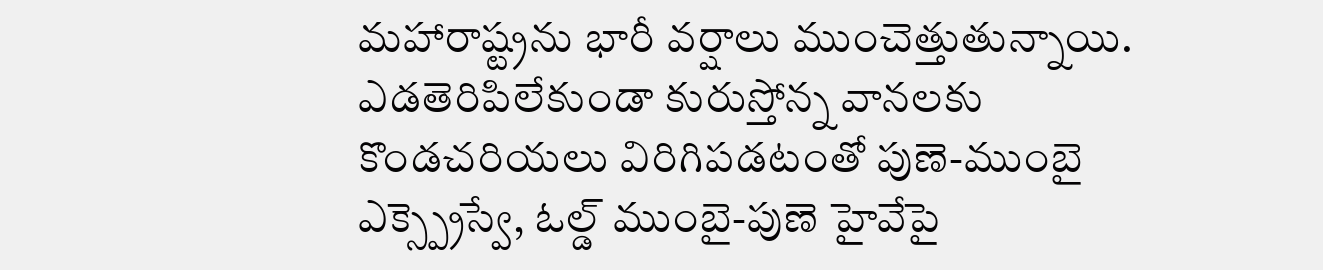మహారాష్ట్రను భారీ వర్షాలు ముంచెత్తుతున్నాయి. ఎడతెరిపిలేకుండా కురుస్తోన్న వానలకు కొండచరియలు విరిగిపడటంతో పుణె-ముంబై ఎక్స్ప్రెస్వే, ఓల్డ్ ముంబై-పుణె హైవేపై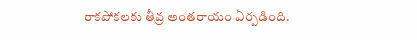రాకపోకలకు తీవ్ర అంతరాయం ఏర్పడింది.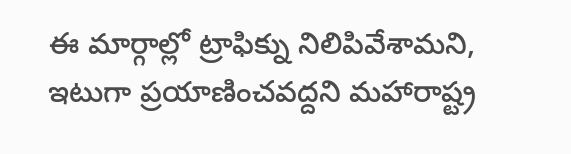ఈ మార్గాల్లో ట్రాఫిక్ను నిలిపివేశామని, ఇటుగా ప్రయాణించవద్దని మహారాష్ట్ర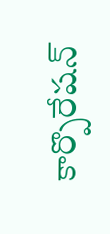కార్పొరేషన్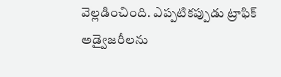వెల్లడించింది. ఎప్పటికప్పుడు ట్రాఫిక్ అడ్వైజరీలను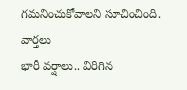గమనించుకోవాలని సూచించింది.
వార్తలు
భారీ వర్షాలు.. విరిగిన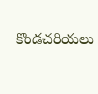కొండచరియలు